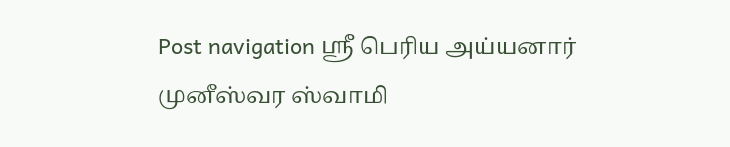Post navigation ஸ்ரீ பெரிய அய்யனார் முனீஸ்வர ஸ்வாமி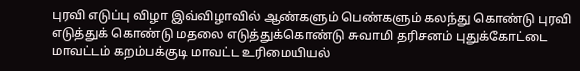புரவி எடுப்பு விழா இவ்விழாவில் ஆண்களும் பெண்களும் கலந்து கொண்டு புரவி எடுத்துக் கொண்டு மதலை எடுத்துக்கொண்டு சுவாமி தரிசனம் புதுக்கோட்டை மாவட்டம் கறம்பக்குடி மாவட்ட உரிமையியல்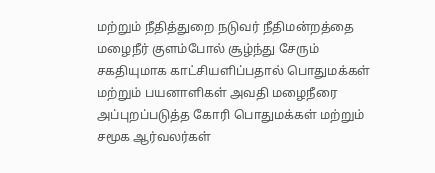மற்றும் நீதித்துறை நடுவர் நீதிமன்றத்தை மழைநீர் குளம்போல் சூழ்ந்து சேரும் சகதியுமாக காட்சியளிப்பதால் பொதுமக்கள் மற்றும் பயனாளிகள் அவதி மழைநீரை அப்புறப்படுத்த கோரி பொதுமக்கள் மற்றும் சமூக ஆர்வலர்கள்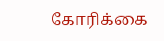கோரிக்கை